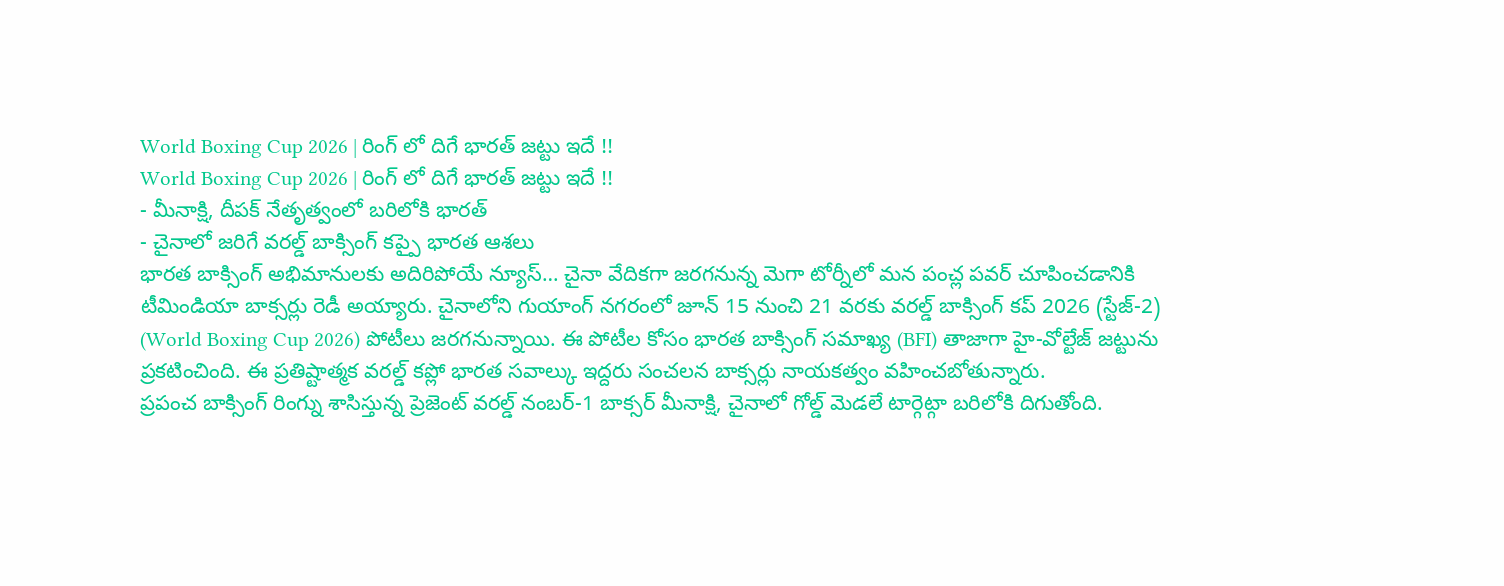World Boxing Cup 2026 | రింగ్ లో దిగే భారత్ జట్టు ఇదే !!
World Boxing Cup 2026 | రింగ్ లో దిగే భారత్ జట్టు ఇదే !!
- మీనాక్షి, దీపక్ నేతృత్వంలో బరిలోకి భారత్
- చైనాలో జరిగే వరల్డ్ బాక్సింగ్ కప్పై భారత ఆశలు
భారత బాక్సింగ్ అభిమానులకు అదిరిపోయే న్యూస్… చైనా వేదికగా జరగనున్న మెగా టోర్నీలో మన పంచ్ల పవర్ చూపించడానికి టీమిండియా బాక్సర్లు రెడీ అయ్యారు. చైనాలోని గుయాంగ్ నగరంలో జూన్ 15 నుంచి 21 వరకు వరల్డ్ బాక్సింగ్ కప్ 2026 (స్టేజ్-2) (World Boxing Cup 2026) పోటీలు జరగనున్నాయి. ఈ పోటీల కోసం భారత బాక్సింగ్ సమాఖ్య (BFI) తాజాగా హై-వోల్టేజ్ జట్టును ప్రకటించింది. ఈ ప్రతిష్టాత్మక వరల్డ్ కప్లో భారత సవాల్కు ఇద్దరు సంచలన బాక్సర్లు నాయకత్వం వహించబోతున్నారు.
ప్రపంచ బాక్సింగ్ రింగ్ను శాసిస్తున్న ప్రెజెంట్ వరల్డ్ నంబర్-1 బాక్సర్ మీనాక్షి, చైనాలో గోల్డ్ మెడలే టార్గెట్గా బరిలోకి దిగుతోంది.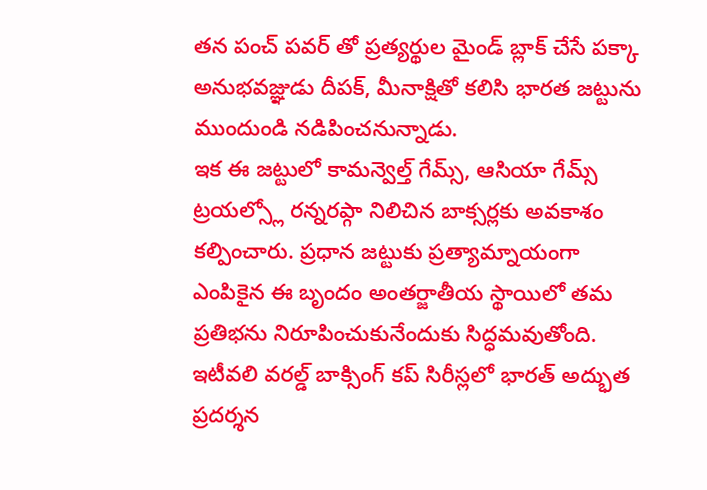తన పంచ్ పవర్ తో ప్రత్యర్థుల మైండ్ బ్లాక్ చేసే పక్కా అనుభవజ్ఞుడు దీపక్, మీనాక్షితో కలిసి భారత జట్టును ముందుండి నడిపించనున్నాడు.
ఇక ఈ జట్టులో కామన్వెల్త్ గేమ్స్, ఆసియా గేమ్స్ ట్రయల్స్లో రన్నరప్గా నిలిచిన బాక్సర్లకు అవకాశం కల్పించారు. ప్రధాన జట్టుకు ప్రత్యామ్నాయంగా ఎంపికైన ఈ బృందం అంతర్జాతీయ స్థాయిలో తమ ప్రతిభను నిరూపించుకునేందుకు సిద్ధమవుతోంది.
ఇటీవలి వరల్డ్ బాక్సింగ్ కప్ సిరీస్లలో భారత్ అద్భుత ప్రదర్శన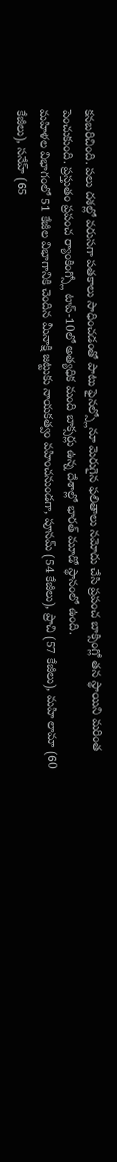కనబరిచింది. పలు దశల్లో వరుసగా పతకాలు సాధించడంతో పాటు ఫైనల్స్లోనూ మెరుగైన ఫలితాలు నమోదు చేసి ప్రపంచ బాక్సింగ్లో తన స్థాయిని మరింత పెంచుకుంది. ప్రస్తుతం ప్రపంచ ర్యాంకింగ్స్లో టాప్-10లో అత్యధిక మంది బాక్సర్లు ఉన్న దేశాల్లో భారత్ మూడో స్థానంలో ఉంది.
మహిళల విభాగంలో 51 కేజీల విభాగానికి చెందిన మీనాక్షి జట్టుకు నాయకత్వం వహించనుండగా, పూనమ్ (54 కేజీలు), ప్రాచి (57 కేజీలు), మహి లామా (60 కేజీలు), సనేహ్ (65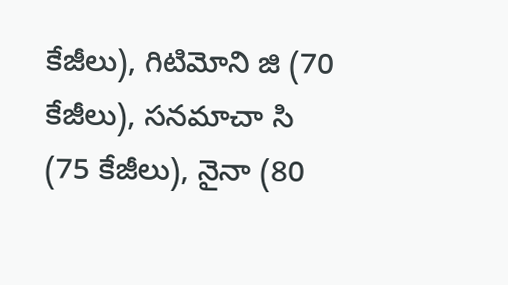కేజీలు), గిటిమోని జి (70 కేజీలు), సనమాచా సి (75 కేజీలు), నైనా (80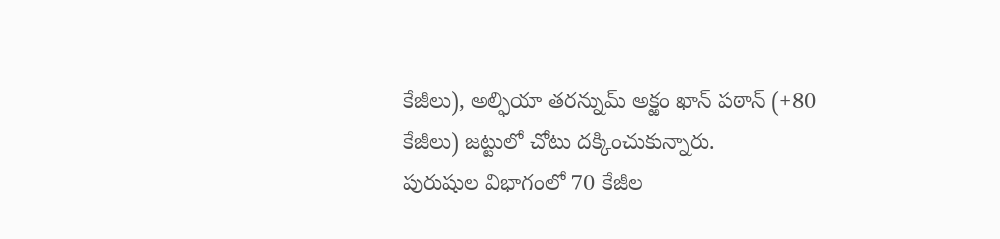కేజీలు), అల్ఫియా తరన్నుమ్ అక్ఱం ఖాన్ పఠాన్ (+80 కేజీలు) జట్టులో చోటు దక్కించుకున్నారు.
పురుషుల విభాగంలో 70 కేజీల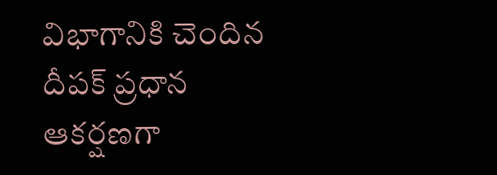విభాగానికి చెందిన దీపక్ ప్రధాన ఆకర్షణగా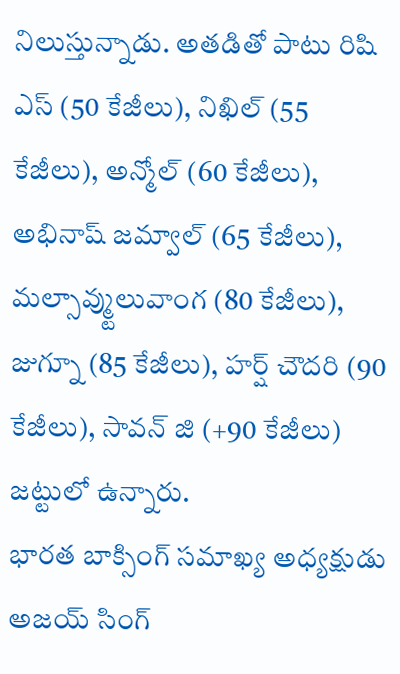నిలుస్తున్నాడు. అతడితో పాటు రిషి ఎస్ (50 కేజీలు), నిఖిల్ (55 కేజీలు), అన్మోల్ (60 కేజీలు), అభినాష్ జమ్వాల్ (65 కేజీలు), మల్సావ్మ్టులువాంగ (80 కేజీలు), జుగ్నూ (85 కేజీలు), హర్ష్ చౌదరి (90 కేజీలు), సావన్ జి (+90 కేజీలు) జట్టులో ఉన్నారు.
భారత బాక్సింగ్ సమాఖ్య అధ్యక్షుడు అజయ్ సింగ్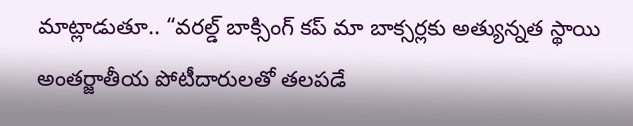మాట్లాడుతూ.. “వరల్డ్ బాక్సింగ్ కప్ మా బాక్సర్లకు అత్యున్నత స్థాయి అంతర్జాతీయ పోటీదారులతో తలపడే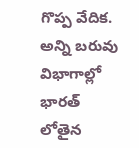గొప్ప వేదిక. అన్ని బరువు విభాగాల్లో భారత్ లోతైన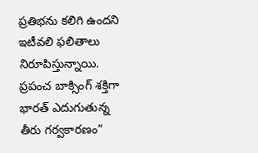ప్రతిభను కలిగి ఉందని ఇటీవలి ఫలితాలు నిరూపిస్తున్నాయి. ప్రపంచ బాక్సింగ్ శక్తిగా భారత్ ఎదుగుతున్న తీరు గర్వకారణం”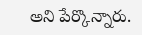అని పేర్కొన్నారు.